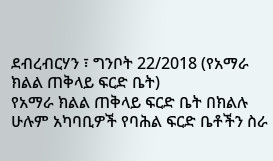ደብረብርሃን ፣ ግንቦት 22/2018 (የአማራ ክልል ጠቅላይ ፍርድ ቤት)
የአማራ ክልል ጠቅላይ ፍርድ ቤት በክልሉ ሁሉም አካባቢዎች የባሕል ፍርድ ቤቶችን ስራ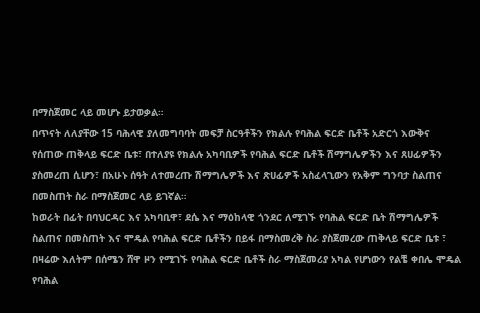በማስጀመር ላይ መሆኑ ይታወቃል።
በጥናት ለለያቸው 15 ባሕላዊ ያለመግባባት መፍቻ ስርዓቶችን የክልሉ የባሕል ፍርድ ቤቶች አድርጎ እውቅና የሰጠው ጠቅላይ ፍርድ ቤቱ፣ በተለያዩ የክልሉ አካባቢዎች የባሕል ፍርድ ቤቶች ሽማግሌዎችን እና ጸሀፊዎችን ያስመረጠ ሲሆን፣ በአሁኑ ሰዓት ለተመረጡ ሽማግሌዎች እና ጽሀፊዎች አስፈላጊውን የአቅም ግንባታ ስልጠና በመስጠት ስራ በማስጀመር ላይ ይገኛል።
ከወራት በፊት በባህርዳር እና አካባቢዋ፣ ደሴ እና ማዕከላዊ ጎንደር ለሚገኙ የባሕል ፍርድ ቤት ሽማግሌዎች ስልጠና በመስጠት እና ሞዴል የባሕል ፍርድ ቤቶችን በይፋ በማስመረቅ ስራ ያስጀመረው ጠቅላይ ፍርድ ቤቱ ፣ በዛሬው እለትም በሰሜን ሸዋ ዞን የሚገኙ የባሕል ፍርድ ቤቶች ስራ ማስጀመሪያ አካል የሆነውን የልቼ ቀበሌ ሞዴል የባሕል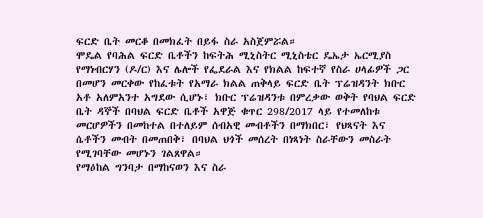ፍርድ ቤት መርቆ በመክፈት በይፋ ስራ አስጀምሯል።
ሞዴል የባሕል ፍርድ ቤቶችን ከፍትሕ ሚኒስትር ሚኒስቴር ዴኤታ ኤርሚያስ የማነብርሃን (ዶ/ር) እና ሌሎች የፌደራል እና የክልል ከፍተኛ የስራ ሀላፊዎች ጋር በመሆን መርቀው የከፈቱት የአማራ ክልል ጠቅላይ ፍርድ ቤት ፕሬዝዳንት ክቡር አቶ አለምአንተ አግደው ሲሆኑ፣ ክቡር ፕሬዝዳንቱ በምረቃው ወቅት የባህል ፍርድ ቤት ዳኞች በባህል ፍርድ ቤቶች አዋጅ ቁጥር 298/2017 ላይ የተመለከቱ መርሆዎችን በመከተል በተለይም ሰብአዊ መብቶችን በማክበር፣ የህጻናት እና ሴቶችን መብት በመጠበቅ፣ በባህል ህጎች መሰረት በነጻነት ስራቸውን መስራት የሚገባቸው መሆኑን ገልጸዋል።
የማዕከል ግንባታ በማከናወን እና ስራ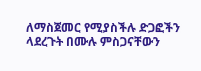ለማስጀመር የሚያስችሉ ድጋፎችን ላደረጉት በሙሉ ምስጋናቸውን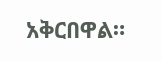አቅርበዋል።